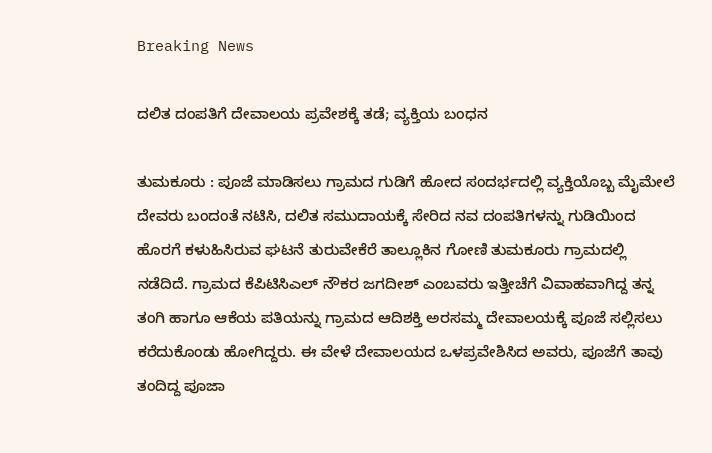Breaking News

ದಲಿತ ದಂಪತಿಗೆ ದೇವಾಲಯ ಪ್ರವೇಶಕ್ಕೆ ತಡೆ; ವ್ಯಕ್ತಿಯ ಬಂಧನ

ತುಮಕೂರು : ಪೂಜೆ ಮಾಡಿಸಲು ಗ್ರಾಮದ ಗುಡಿಗೆ ಹೋದ ಸಂದರ್ಭದಲ್ಲಿ ವ್ಯಕ್ತಿಯೊಬ್ಬ ಮೈಮೇಲೆ ದೇವರು ಬಂದಂತೆ ನಟಿಸಿ, ದಲಿತ ಸಮುದಾಯಕ್ಕೆ ಸೇರಿದ ನವ ದಂಪತಿಗಳನ್ನು ಗುಡಿಯಿಂದ ಹೊರಗೆ ಕಳುಹಿಸಿರುವ ಘಟನೆ ತುರುವೇಕೆರೆ ತಾಲ್ಲೂಕಿನ ಗೋಣಿ ತುಮಕೂರು ಗ್ರಾಮದಲ್ಲಿ ನಡೆದಿದೆ. ಗ್ರಾಮದ ಕೆಪಿಟಿಸಿಎಲ್ ನೌಕರ ಜಗದೀಶ್ ಎಂಬವರು ಇತ್ತೀಚೆಗೆ ವಿವಾಹವಾಗಿದ್ದ ತನ್ನ ತಂಗಿ ಹಾಗೂ ಆಕೆಯ ಪತಿಯನ್ನು ಗ್ರಾಮದ ಆದಿಶಕ್ತಿ ಅರಸಮ್ಮ ದೇವಾಲಯಕ್ಕೆ ಪೂಜೆ ಸಲ್ಲಿಸಲು ಕರೆದುಕೊಂಡು ಹೋಗಿದ್ದರು. ಈ ವೇಳೆ ದೇವಾಲಯದ ಒಳಪ್ರವೇಶಿಸಿದ ಅವರು, ಪೂಜೆಗೆ ತಾವು ತಂದಿದ್ದ ಪೂಜಾ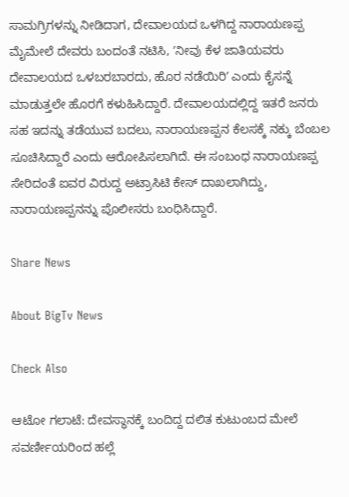ಸಾಮಗ್ರಿಗಳನ್ನು ನೀಡಿದಾಗ, ದೇವಾಲಯದ ಒಳಗಿದ್ದ ನಾರಾಯಣಪ್ಪ ಮೈಮೇಲೆ ದೇವರು ಬಂದಂತೆ ನಟಿಸಿ, ʼನೀವು ಕೆಳ ಜಾತಿಯವರು ದೇವಾಲಯದ ಒಳಬರಬಾರದು, ಹೊರ ನಡೆಯಿರಿʼ ಎಂದು ಕೈಸನ್ನೆ ಮಾಡುತ್ತಲೇ ಹೊರಗೆ ಕಳುಹಿಸಿದ್ದಾರೆ. ದೇವಾಲಯದಲ್ಲಿದ್ದ ಇತರೆ ಜನರು ಸಹ ಇದನ್ನು ತಡೆಯುವ ಬದಲು, ನಾರಾಯಣಪ್ಪನ ಕೆಲಸಕ್ಕೆ ನಕ್ಕು ಬೆಂಬಲ ಸೂಚಿಸಿದ್ದಾರೆ‌ ಎಂದು ಆರೋಪಿಸಲಾಗಿದೆ. ಈ ಸಂಬಂಧ ನಾರಾಯಣಪ್ಪ ಸೇರಿದಂತೆ ಐವರ ವಿರುದ್ದ ಅಟ್ರಾಸಿಟಿ ಕೇಸ್‌ ದಾಖಲಾಗಿದ್ದು, ನಾರಾಯಣಪ್ಪನನ್ನು ಪೊಲೀಸರು ಬಂಧಿಸಿದ್ದಾರೆ.

Share News

About BigTv News

Check Also

ಆಟೋ ಗಲಾಟೆ: ದೇವಸ್ಥಾನಕ್ಕೆ ಬಂದಿದ್ದ ದಲಿತ ಕುಟುಂಬದ ಮೇಲೆ ಸವರ್ಣೀಯರಿಂದ ಹಲ್ಲೆ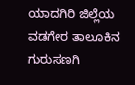ಯಾದಗಿರಿ ಜಿಲ್ಲೆಯ ವಡಗೇರ ತಾಲೂಕಿನ ಗುರುಸಣಗಿ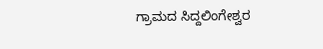ಗ್ರಾಮದ ಸಿದ್ದಲಿಂಗೇಶ್ವರ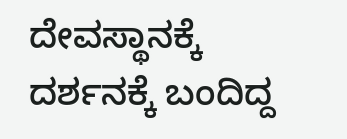ದೇವಸ್ಥಾನಕ್ಕೆ ದರ್ಶನಕ್ಕೆ ಬಂದಿದ್ದ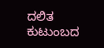ದಲಿತ ಕುಟುಂಬದ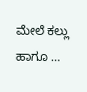ಮೇಲೆ ಕಲ್ಲು ಹಾಗೂ …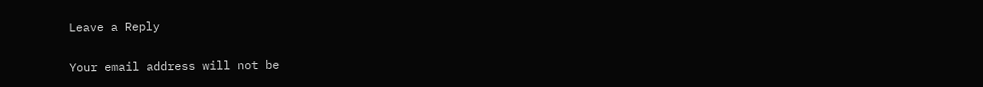Leave a Reply

Your email address will not be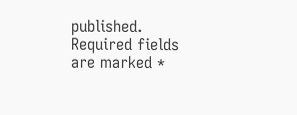published. Required fields are marked *